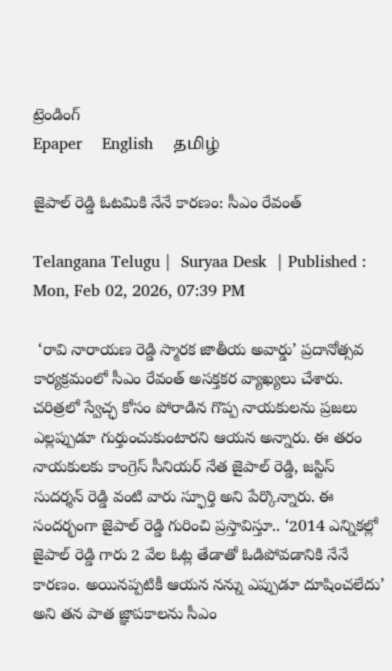ట్రెండింగ్
Epaper    English    தமிழ்

జైపాల్ రెడ్డి ఓటమికి నేనే కారణం: సీఎం రేవంత్

Telangana Telugu |  Suryaa Desk  | Published : Mon, Feb 02, 2026, 07:39 PM

 ‘రావి నారాయణ రెడ్డి స్మారక జాతీయ అవార్డు’ ప్రదానోత్సవ కార్యక్రమంలో సీఎం రేవంత్ అసక్తకర వ్యాఖ్యలు చేశారు. చరిత్రలో స్వేచ్ఛ కోసం పోరాడిన గొప్ప నాయకులను ప్రజలు ఎల్లప్పుడూ గుర్తుంచుకుంటారని ఆయన అన్నారు. ఈ తరం నాయకులకు కాంగ్రెస్ సీనియర్ నేత జైపాల్ రెడ్డి, జస్టిస్ సుదర్శన్ రెడ్డి వంటి వారు స్ఫూర్తి అని పేర్కొన్నారు. ఈ సందర్భంగా జైపాల్ రెడ్డి గురించి ప్రస్తావిస్తూ.. ‘2014 ఎన్నికల్లో జైపాల్ రెడ్డి గారు 2 వేల ఓట్ల తేడాతో ఓడిపోవడానికి నేనే కారణం. అయినప్పటికీ ఆయన నన్ను ఎప్పుడూ దూషించలేదు’ అని తన పాత జ్ఞాపకాలను సీఎం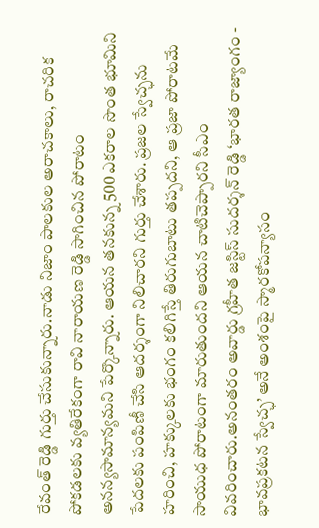రేవంత్ రెడ్డి గుర్తు చేసుకున్నారు.నాడు నిజాం పాలకుల అరాచకాలు, రాచరిక పోకడలకు వ్యతిరేకంగా రావి నారాయణ రెడ్డి సాగించిన పోరాటం అనన్యసామాన్యమని పేర్కొన్నారు. ఆయన తనకున్న 500 ఎకరాల సొంత భూమిని పేదలకు పంపిణీ చేసి ఆదర్శంగా నిలిచారని గుర్తు చేశారు. ప్రజల స్వేచ్ఛను హరించి, హక్కులకు భంగం కలిగిస్తే తిరుగుబాటు తప్పదని, ఆ ప్రజా పోరాటమే సాయుధ పోరాటంగా మారుతుందని ఆయన చాటిచెప్పారని సీఎం వివరించారు.అనంతరం అవార్డు గ్రహీత జస్టిస్ సుదర్శన్ రెడ్డి ‘భారత రాజ్యాంగం - భావప్రకటన స్వేచ్ఛ’ అనే అంశంపై స్మారకోపన్యాసం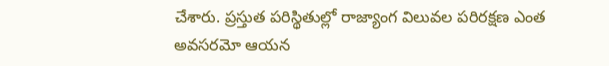చేశారు. ప్రస్తుత పరిస్థితుల్లో రాజ్యాంగ విలువల పరిరక్షణ ఎంత అవసరమో ఆయన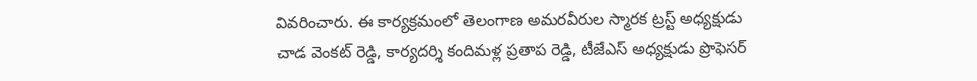వివరించారు. ఈ కార్యక్రమంలో తెలంగాణ అమరవీరుల స్మారక ట్రస్ట్ అధ్యక్షుడు చాడ వెంకట్ రెడ్డి, కార్యదర్శి కందిమళ్ల ప్రతాప రెడ్డి, టీజేఎస్ అధ్యక్షుడు ప్రొఫెసర్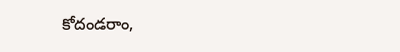కోదండరాం,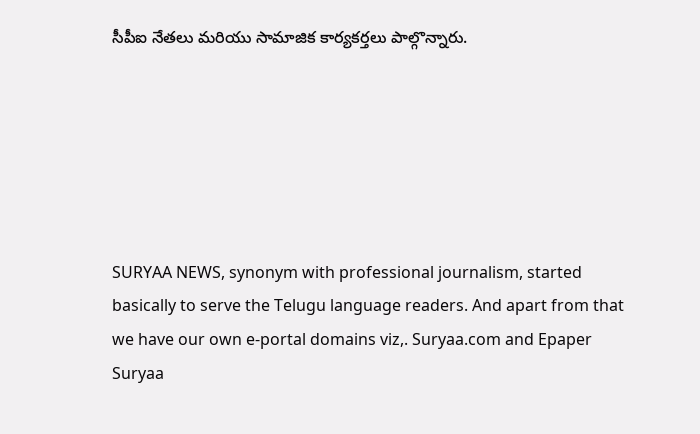సీపీఐ నేతలు మరియు సామాజిక కార్యకర్తలు పాల్గొన్నారు.






SURYAA NEWS, synonym with professional journalism, started basically to serve the Telugu language readers. And apart from that we have our own e-portal domains viz,. Suryaa.com and Epaper Suryaa